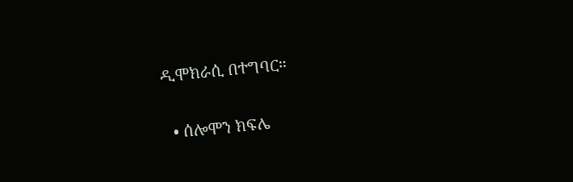ዲሞክራሲ በተግባር።

  • ሰሎሞን ክፍሌ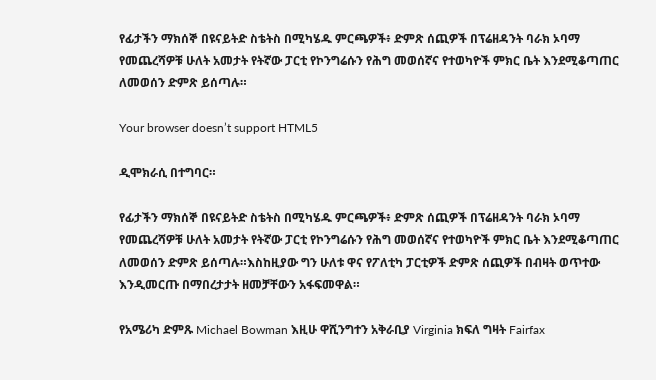የፊታችን ማክሰኞ በዩናይትድ ስቴትስ በሚካሄዱ ምርጫዎች፥ ድምጽ ሰጪዎች በፕሬዘዳንት ባራክ ኦባማ የመጨረሻዎቹ ሁለት አመታት የትኛው ፓርቲ የኮንግሬሱን የሕግ መወሰኛና የተወካዮች ምክር ቤት እንደሚቆጣጠር ለመወሰን ድምጽ ይሰጣሉ።

Your browser doesn’t support HTML5

ዲሞክራሲ በተግባር።

የፊታችን ማክሰኞ በዩናይትድ ስቴትስ በሚካሄዱ ምርጫዎች፥ ድምጽ ሰጪዎች በፕሬዘዳንት ባራክ ኦባማ የመጨረሻዎቹ ሁለት አመታት የትኛው ፓርቲ የኮንግሬሱን የሕግ መወሰኛና የተወካዮች ምክር ቤት እንደሚቆጣጠር ለመወሰን ድምጽ ይሰጣሉ።እስከዚያው ግን ሁለቱ ዋና የፖለቲካ ፓርቲዎች ድምጽ ሰጪዎች በብዛት ወጥተው እንዲመርጡ በማበረታታት ዘመቻቸውን አፋፍመዋል።

የአሜሪካ ድምጹ Michael Bowman እዚሁ ዋሺንግተን አቅራቢያ Virginia ክፍለ ግዛት Fairfax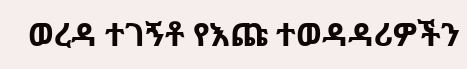ወረዳ ተገኝቶ የእጩ ተወዳዳሪዎችን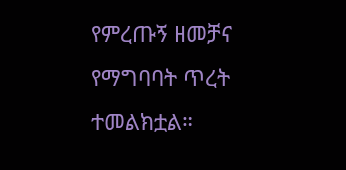የምረጡኝ ዘመቻና የማግባባት ጥረት ተመልክቷል።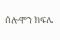ሰሎሞን ክፍሌ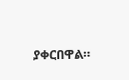ያቀርበዋል።